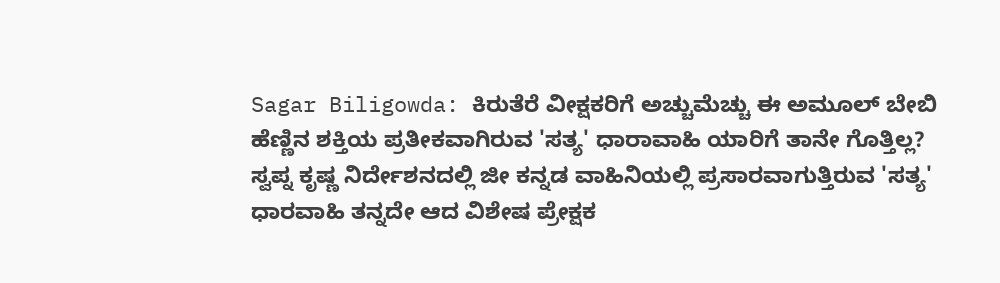Sagar Biligowda: ಕಿರುತೆರೆ ವೀಕ್ಷಕರಿಗೆ ಅಚ್ಚುಮೆಚ್ಚು ಈ ಅಮೂಲ್ ಬೇಬಿ
ಹೆಣ್ಣಿನ ಶಕ್ತಿಯ ಪ್ರತೀಕವಾಗಿರುವ 'ಸತ್ಯ' ಧಾರಾವಾಹಿ ಯಾರಿಗೆ ತಾನೇ ಗೊತ್ತಿಲ್ಲ? ಸ್ವಪ್ನ ಕೃಷ್ಣ ನಿರ್ದೇಶನದಲ್ಲಿ ಜೀ ಕನ್ನಡ ವಾಹಿನಿಯಲ್ಲಿ ಪ್ರಸಾರವಾಗುತ್ತಿರುವ 'ಸತ್ಯ' ಧಾರವಾಹಿ ತನ್ನದೇ ಆದ ವಿಶೇಷ ಪ್ರೇಕ್ಷಕ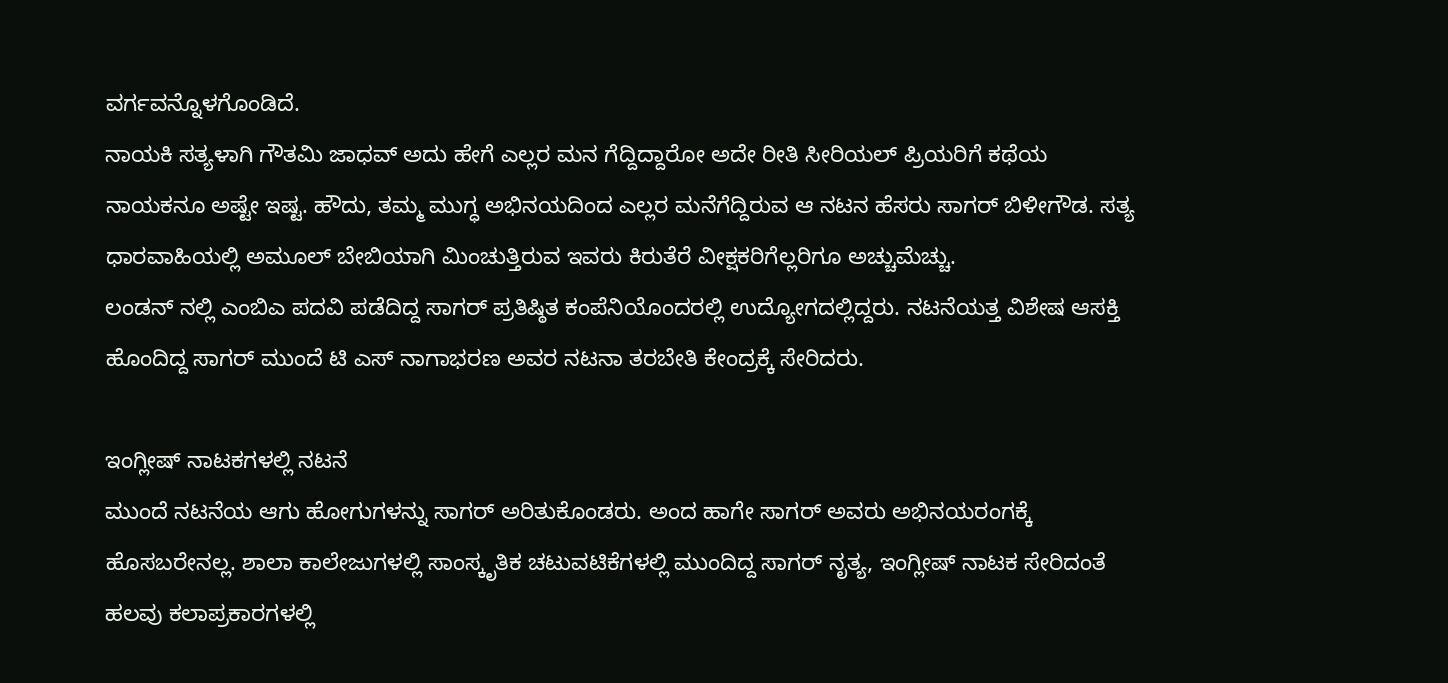ವರ್ಗವನ್ನೊಳಗೊಂಡಿದೆ.
ನಾಯಕಿ ಸತ್ಯಳಾಗಿ ಗೌತಮಿ ಜಾಧವ್ ಅದು ಹೇಗೆ ಎಲ್ಲರ ಮನ ಗೆದ್ದಿದ್ದಾರೋ ಅದೇ ರೀತಿ ಸೀರಿಯಲ್ ಪ್ರಿಯರಿಗೆ ಕಥೆಯ ನಾಯಕನೂ ಅಷ್ಟೇ ಇಷ್ಟ. ಹೌದು, ತಮ್ಮ ಮುಗ್ಧ ಅಭಿನಯದಿಂದ ಎಲ್ಲರ ಮನೆಗೆದ್ದಿರುವ ಆ ನಟನ ಹೆಸರು ಸಾಗರ್ ಬಿಳೀಗೌಡ. ಸತ್ಯ ಧಾರವಾಹಿಯಲ್ಲಿ ಅಮೂಲ್ ಬೇಬಿಯಾಗಿ ಮಿಂಚುತ್ತಿರುವ ಇವರು ಕಿರುತೆರೆ ವೀಕ್ಷಕರಿಗೆಲ್ಲರಿಗೂ ಅಚ್ಚುಮೆಚ್ಚು.
ಲಂಡನ್ ನಲ್ಲಿ ಎಂಬಿಎ ಪದವಿ ಪಡೆದಿದ್ದ ಸಾಗರ್ ಪ್ರತಿಷ್ಠಿತ ಕಂಪೆನಿಯೊಂದರಲ್ಲಿ ಉದ್ಯೋಗದಲ್ಲಿದ್ದರು. ನಟನೆಯತ್ತ ವಿಶೇಷ ಆಸಕ್ತಿ ಹೊಂದಿದ್ದ ಸಾಗರ್ ಮುಂದೆ ಟಿ ಎಸ್ ನಾಗಾಭರಣ ಅವರ ನಟನಾ ತರಬೇತಿ ಕೇಂದ್ರಕ್ಕೆ ಸೇರಿದರು.

ಇಂಗ್ಲೀಷ್ ನಾಟಕಗಳಲ್ಲಿ ನಟನೆ
ಮುಂದೆ ನಟನೆಯ ಆಗು ಹೋಗುಗಳನ್ನು ಸಾಗರ್ ಅರಿತುಕೊಂಡರು. ಅಂದ ಹಾಗೇ ಸಾಗರ್ ಅವರು ಅಭಿನಯರಂಗಕ್ಕೆ ಹೊಸಬರೇನಲ್ಲ. ಶಾಲಾ ಕಾಲೇಜುಗಳಲ್ಲಿ ಸಾಂಸ್ಕೃತಿಕ ಚಟುವಟಿಕೆಗಳಲ್ಲಿ ಮುಂದಿದ್ದ ಸಾಗರ್ ನೃತ್ಯ, ಇಂಗ್ಲೀಷ್ ನಾಟಕ ಸೇರಿದಂತೆ ಹಲವು ಕಲಾಪ್ರಕಾರಗಳಲ್ಲಿ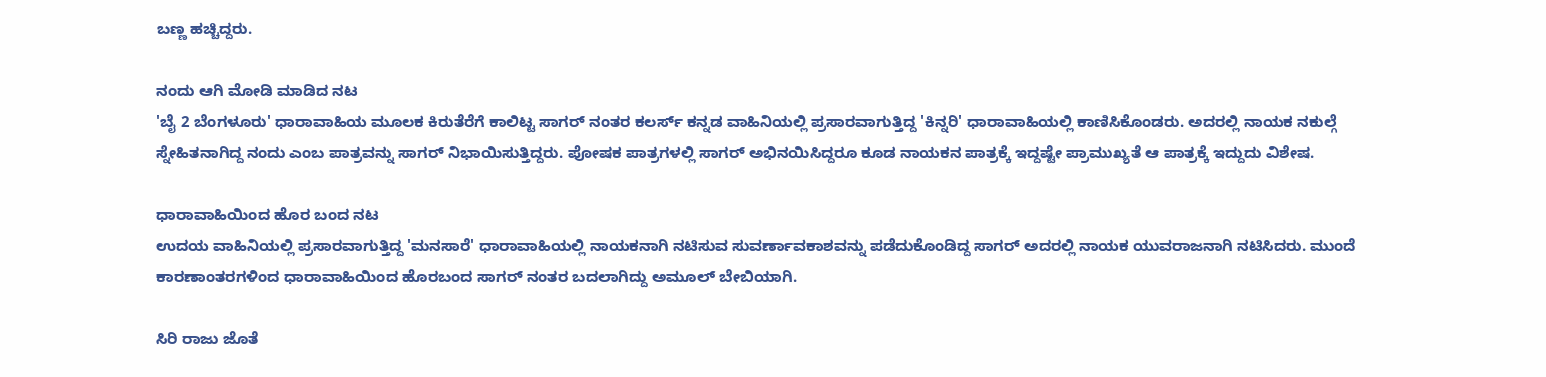ಬಣ್ಣ ಹಚ್ಚಿದ್ದರು.

ನಂದು ಆಗಿ ಮೋಡಿ ಮಾಡಿದ ನಟ
'ಬೈ 2 ಬೆಂಗಳೂರು' ಧಾರಾವಾಹಿಯ ಮೂಲಕ ಕಿರುತೆರೆಗೆ ಕಾಲಿಟ್ಟ ಸಾಗರ್ ನಂತರ ಕಲರ್ಸ್ ಕನ್ನಡ ವಾಹಿನಿಯಲ್ಲಿ ಪ್ರಸಾರವಾಗುತ್ತಿದ್ದ 'ಕಿನ್ನರಿ' ಧಾರಾವಾಹಿಯಲ್ಲಿ ಕಾಣಿಸಿಕೊಂಡರು. ಅದರಲ್ಲಿ ನಾಯಕ ನಕುಲ್ಗೆ ಸ್ನೇಹಿತನಾಗಿದ್ದ ನಂದು ಎಂಬ ಪಾತ್ರವನ್ನು ಸಾಗರ್ ನಿಭಾಯಿಸುತ್ತಿದ್ದರು. ಪೋಷಕ ಪಾತ್ರಗಳಲ್ಲಿ ಸಾಗರ್ ಅಭಿನಯಿಸಿದ್ದರೂ ಕೂಡ ನಾಯಕನ ಪಾತ್ರಕ್ಕೆ ಇದ್ದಷ್ಟೇ ಪ್ರಾಮುಖ್ಯತೆ ಆ ಪಾತ್ರಕ್ಕೆ ಇದ್ದುದು ವಿಶೇಷ.

ಧಾರಾವಾಹಿಯಿಂದ ಹೊರ ಬಂದ ನಟ
ಉದಯ ವಾಹಿನಿಯಲ್ಲಿ ಪ್ರಸಾರವಾಗುತ್ತಿದ್ದ 'ಮನಸಾರೆ' ಧಾರಾವಾಹಿಯಲ್ಲಿ ನಾಯಕನಾಗಿ ನಟಿಸುವ ಸುವರ್ಣಾವಕಾಶವನ್ನು ಪಡೆದುಕೊಂಡಿದ್ದ ಸಾಗರ್ ಅದರಲ್ಲಿ ನಾಯಕ ಯುವರಾಜನಾಗಿ ನಟಿಸಿದರು. ಮುಂದೆ ಕಾರಣಾಂತರಗಳಿಂದ ಧಾರಾವಾಹಿಯಿಂದ ಹೊರಬಂದ ಸಾಗರ್ ನಂತರ ಬದಲಾಗಿದ್ದು ಅಮೂಲ್ ಬೇಬಿಯಾಗಿ.

ಸಿರಿ ರಾಜು ಜೊತೆ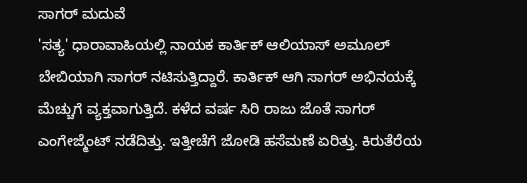ಸಾಗರ್ ಮದುವೆ
'ಸತ್ಯ' ಧಾರಾವಾಹಿಯಲ್ಲಿ ನಾಯಕ ಕಾರ್ತಿಕ್ ಆಲಿಯಾಸ್ ಅಮೂಲ್ ಬೇಬಿಯಾಗಿ ಸಾಗರ್ ನಟಿಸುತ್ತಿದ್ದಾರೆ. ಕಾರ್ತಿಕ್ ಆಗಿ ಸಾಗರ್ ಅಭಿನಯಕ್ಕೆ ಮೆಚ್ಚುಗೆ ವ್ಯಕ್ತವಾಗುತ್ತಿದೆ. ಕಳೆದ ವರ್ಷ ಸಿರಿ ರಾಜು ಜೊತೆ ಸಾಗರ್ ಎಂಗೇಜ್ಮೆಂಟ್ ನಡೆದಿತ್ತು. ಇತ್ತೀಚೆಗೆ ಜೋಡಿ ಹಸೆಮಣೆ ಏರಿತ್ತು. ಕಿರುತೆರೆಯ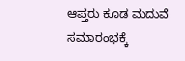ಆಪ್ತರು ಕೂಡ ಮದುವೆ ಸಮಾರಂಭಕ್ಕೆ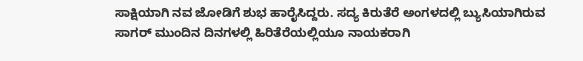ಸಾಕ್ಷಿಯಾಗಿ ನವ ಜೋಡಿಗೆ ಶುಭ ಹಾರೈಸಿದ್ದರು. ಸದ್ಯ ಕಿರುತೆರೆ ಅಂಗಳದಲ್ಲಿ ಬ್ಯುಸಿಯಾಗಿರುವ ಸಾಗರ್ ಮುಂದಿನ ದಿನಗಳಲ್ಲಿ ಹಿರಿತೆರೆಯಲ್ಲಿಯೂ ನಾಯಕರಾಗಿ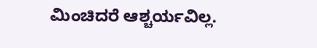ಮಿಂಚಿದರೆ ಆಶ್ಚರ್ಯವಿಲ್ಲ.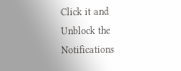Click it and Unblock the Notifications